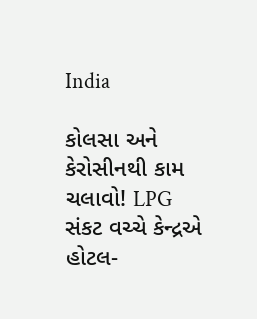India

કોલસા અને કેરોસીનથી કામ ચલાવો! LPG સંકટ વચ્ચે કેન્દ્રએ હોટલ-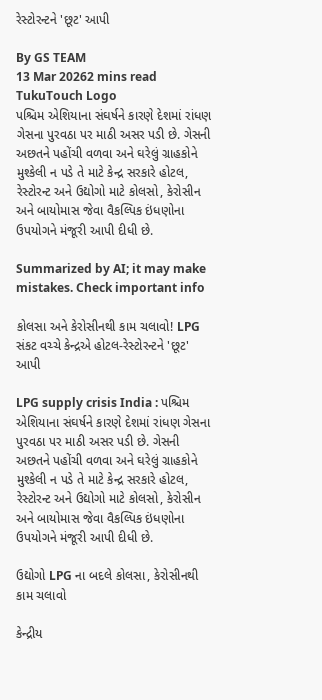રેસ્ટોરન્ટને 'છૂટ' આપી

By GS TEAM
13 Mar 20262 mins read
TukuTouch Logo
પશ્ચિમ એશિયાના સંઘર્ષને કારણે દેશમાં રાંધણ ગેસના પુરવઠા પર માઠી અસર પડી છે. ગેસની અછતને પહોંચી વળવા અને ઘરેલું ગ્રાહકોને મુશ્કેલી ન પડે તે માટે કેન્દ્ર સરકારે હોટલ, રેસ્ટોરન્ટ અને ઉદ્યોગો માટે કોલસો, કેરોસીન અને બાયોમાસ જેવા વૈકલ્પિક ઇંધણોના ઉપયોગને મંજૂરી આપી દીધી છે.

Summarized by AI; it may make mistakes. Check important info

કોલસા અને કેરોસીનથી કામ ચલાવો! LPG સંકટ વચ્ચે કેન્દ્રએ હોટલ-રેસ્ટોરન્ટને 'છૂટ' આપી

LPG supply crisis India : પશ્ચિમ એશિયાના સંઘર્ષને કારણે દેશમાં રાંધણ ગેસના પુરવઠા પર માઠી અસર પડી છે. ગેસની અછતને પહોંચી વળવા અને ઘરેલું ગ્રાહકોને મુશ્કેલી ન પડે તે માટે કેન્દ્ર સરકારે હોટલ, રેસ્ટોરન્ટ અને ઉદ્યોગો માટે કોલસો, કેરોસીન અને બાયોમાસ જેવા વૈકલ્પિક ઇંધણોના ઉપયોગને મંજૂરી આપી દીધી છે.

ઉદ્યોગો LPG ના બદલે કોલસા, કેરોસીનથી કામ ચલાવો

કેન્દ્રીય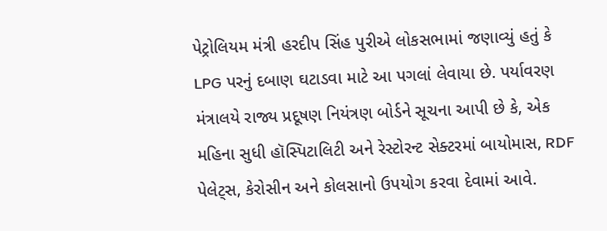પેટ્રોલિયમ મંત્રી હરદીપ સિંહ પુરીએ લોકસભામાં જણાવ્યું હતું કે LPG પરનું દબાણ ઘટાડવા માટે આ પગલાં લેવાયા છે. પર્યાવરણ મંત્રાલયે રાજ્ય પ્રદૂષણ નિયંત્રણ બોર્ડને સૂચના આપી છે કે, એક મહિના સુધી હૉસ્પિટાલિટી અને રેસ્ટોરન્ટ સેક્ટરમાં બાયોમાસ, RDF પેલેટ્સ, કેરોસીન અને કોલસાનો ઉપયોગ કરવા દેવામાં આવે.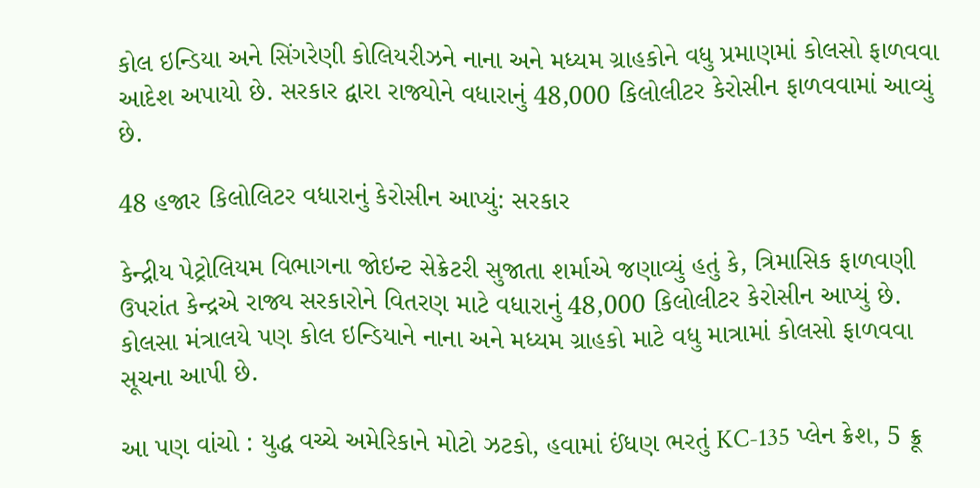કોલ ઇન્ડિયા અને સિંગરેણી કોલિયરીઝને નાના અને મધ્યમ ગ્રાહકોને વધુ પ્રમાણમાં કોલસો ફાળવવા આદેશ અપાયો છે. સરકાર દ્વારા રાજ્યોને વધારાનું 48,000 કિલોલીટર કેરોસીન ફાળવવામાં આવ્યું છે.

48 હજાર કિલોલિટર વધારાનું કેરોસીન આપ્યું: સરકાર

કેન્દ્રીય પેટ્રોલિયમ વિભાગના જોઇન્ટ સેક્રેટરી સુજાતા શર્માએ જણાવ્યું હતું કે, ત્રિમાસિક ફાળવણી ઉપરાંત કેન્દ્રએ રાજ્ય સરકારોને વિતરણ માટે વધારાનું 48,000 કિલોલીટર કેરોસીન આપ્યું છે. કોલસા મંત્રાલયે પણ કોલ ઇન્ડિયાને નાના અને મધ્યમ ગ્રાહકો માટે વધુ માત્રામાં કોલસો ફાળવવા સૂચના આપી છે.

આ પણ વાંચો : યુદ્ધ વચ્ચે અમેરિકાને મોટો ઝટકો, હવામાં ઈંધણ ભરતું KC-135 પ્લેન ક્રેશ, 5 ક્રૂ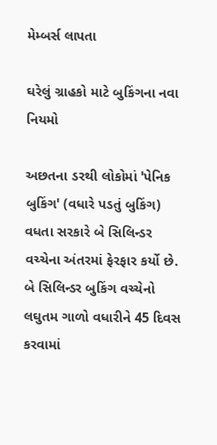મેમ્બર્સ લાપતા

ઘરેલું ગ્રાહકો માટે બુકિંગના નવા નિયમો

અછતના ડરથી લોકોમાં 'પેનિક બુકિંગ' (વધારે પડતું બુકિંગ) વધતા સરકારે બે સિલિન્ડર વચ્ચેના અંતરમાં ફેરફાર કર્યો છે. બે સિલિન્ડર બુકિંગ વચ્ચેનો લઘુતમ ગાળો વધારીને 45 દિવસ કરવામાં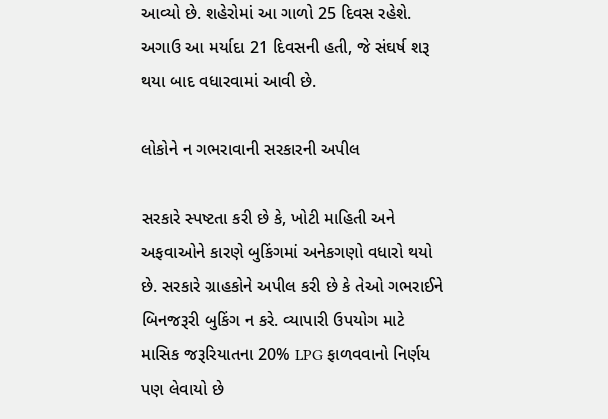આવ્યો છે. શહેરોમાં આ ગાળો 25 દિવસ રહેશે. અગાઉ આ મર્યાદા 21 દિવસની હતી, જે સંઘર્ષ શરૂ થયા બાદ વધારવામાં આવી છે.

લોકોને ન ગભરાવાની સરકારની અપીલ

સરકારે સ્પષ્ટતા કરી છે કે, ખોટી માહિતી અને અફવાઓને કારણે બુકિંગમાં અનેકગણો વધારો થયો છે. સરકારે ગ્રાહકોને અપીલ કરી છે કે તેઓ ગભરાઈને બિનજરૂરી બુકિંગ ન કરે. વ્યાપારી ઉપયોગ માટે માસિક જરૂરિયાતના 20% LPG ફાળવવાનો નિર્ણય પણ લેવાયો છે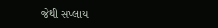જેથી સપ્લાય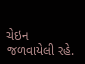ચેઇન જળવાયેલી રહે.